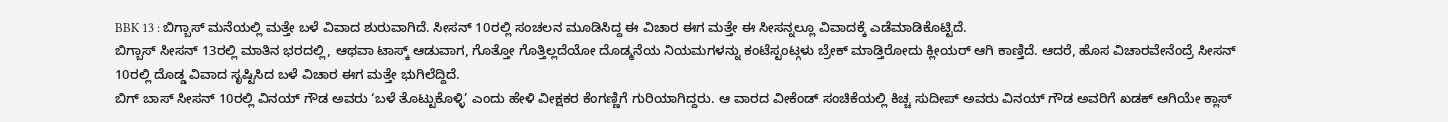BBK 13 : ಬಿಗ್ಬಾಸ್ ಮನೆಯಲ್ಲಿ ಮತ್ತೇ ಬಳೆ ವಿವಾದ ಶುರುವಾಗಿದೆ. ಸೀಸನ್ 10ರಲ್ಲಿ ಸಂಚಲನ ಮೂಡಿಸಿದ್ದ ಈ ವಿಚಾರ ಈಗ ಮತ್ತೇ ಈ ಸೀಸನ್ನಲ್ಲೂ ವಿವಾದಕ್ಕೆ ಎಡೆಮಾಡಿಕೊಟ್ಟಿದೆ.
ಬಿಗ್ಬಾಸ್ ಸೀಸನ್ 13ರಲ್ಲಿ ಮಾತಿನ ಭರದಲ್ಲಿ, ಆಥವಾ ಟಾಸ್ಕ್ ಆಡುವಾಗ, ಗೊತ್ತೋ ಗೊತ್ತಿಲ್ಲದೆಯೋ ದೊಡ್ಮನೆಯ ನಿಯಮಗಳನ್ನು ಕಂಟೆಸ್ಟಂಟ್ಗಳು ಬ್ರೇಕ್ ಮಾಡ್ತಿರೋದು ಕ್ಲೀಯರ್ ಆಗಿ ಕಾಣ್ತಿದೆ. ಆದರೆ, ಹೊಸ ವಿಚಾರವೇನೆಂದ್ರೆ ಸೀಸನ್ 10ರಲ್ಲಿ ದೊಡ್ಡ ವಿವಾದ ಸೃಷ್ಟಿಸಿದ ಬಳೆ ವಿಚಾರ ಈಗ ಮತ್ತೇ ಭುಗಿಲೆದ್ದಿದೆ.
ಬಿಗ್ ಬಾಸ್ ಸೀಸನ್ 10ರಲ್ಲಿ ವಿನಯ್ ಗೌಡ ಅವರು ‘ಬಳೆ ತೊಟ್ಟುಕೊಳ್ಳಿ’ ಎಂದು ಹೇಳಿ ವೀಕ್ಷಕರ ಕೆಂಗಣ್ಣಿಗೆ ಗುರಿಯಾಗಿದ್ದರು. ಆ ವಾರದ ವೀಕೆಂಡ್ ಸಂಚಿಕೆಯಲ್ಲಿ ಕಿಚ್ಚ ಸುದೀಪ್ ಅವರು ವಿನಯ್ ಗೌಡ ಅವರಿಗೆ ಖಡಕ್ ಆಗಿಯೇ ಕ್ಲಾಸ್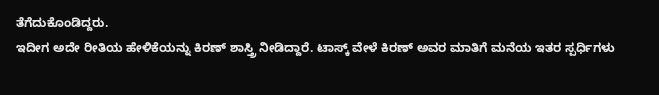ತೆಗೆದುಕೊಂಡಿದ್ದರು.
ಇದೀಗ ಅದೇ ರೀತಿಯ ಹೇಳಿಕೆಯನ್ನು ಕಿರಣ್ ಶಾಸ್ತ್ರಿ ನೀಡಿದ್ದಾರೆ. ಟಾಸ್ಕ್ ವೇಳೆ ಕಿರಣ್ ಅವರ ಮಾತಿಗೆ ಮನೆಯ ಇತರ ಸ್ಪರ್ಧಿಗಳು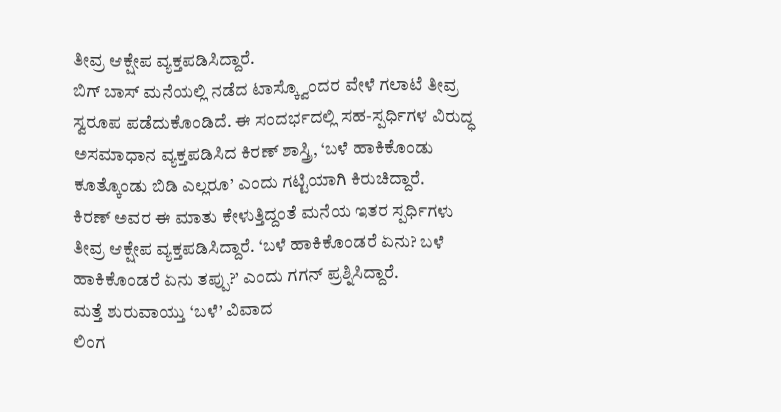ತೀವ್ರ ಆಕ್ಷೇಪ ವ್ಯಕ್ತಪಡಿಸಿದ್ದಾರೆ.
ಬಿಗ್ ಬಾಸ್ ಮನೆಯಲ್ಲಿ ನಡೆದ ಟಾಸ್ಕ್ವೊಂದರ ವೇಳೆ ಗಲಾಟೆ ತೀವ್ರ ಸ್ವರೂಪ ಪಡೆದುಕೊಂಡಿದೆ. ಈ ಸಂದರ್ಭದಲ್ಲಿ ಸಹ-ಸ್ಪರ್ಧಿಗಳ ವಿರುದ್ಧ ಅಸಮಾಧಾನ ವ್ಯಕ್ತಪಡಿಸಿದ ಕಿರಣ್ ಶಾಸ್ತ್ರಿ, ‘ಬಳೆ ಹಾಕಿಕೊಂಡು ಕೂತ್ಕೊಂಡು ಬಿಡಿ ಎಲ್ಲರೂ’ ಎಂದು ಗಟ್ಟಿಯಾಗಿ ಕಿರುಚಿದ್ದಾರೆ.
ಕಿರಣ್ ಅವರ ಈ ಮಾತು ಕೇಳುತ್ತಿದ್ದಂತೆ ಮನೆಯ ಇತರ ಸ್ಪರ್ಧಿಗಳು ತೀವ್ರ ಆಕ್ಷೇಪ ವ್ಯಕ್ತಪಡಿಸಿದ್ದಾರೆ. ‘ಬಳೆ ಹಾಕಿಕೊಂಡರೆ ಏನು? ಬಳೆ ಹಾಕಿಕೊಂಡರೆ ಏನು ತಪ್ಪು?’ ಎಂದು ಗಗನ್ ಪ್ರಶ್ನಿಸಿದ್ದಾರೆ.
ಮತ್ತೆ ಶುರುವಾಯ್ತು ‘ಬಳೆ’ ವಿವಾದ
ಲಿಂಗ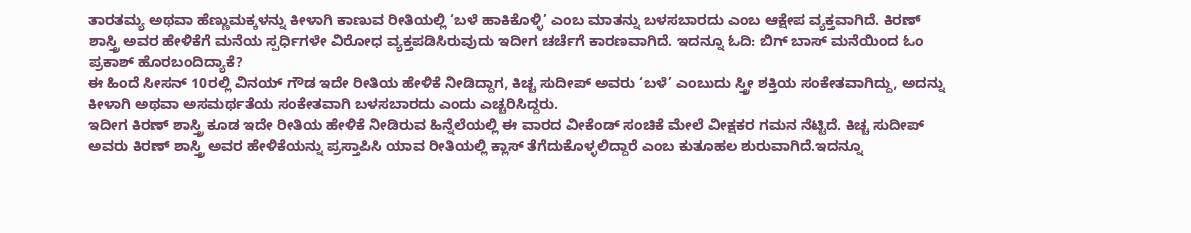ತಾರತಮ್ಯ ಅಥವಾ ಹೆಣ್ಣುಮಕ್ಕಳನ್ನು ಕೀಳಾಗಿ ಕಾಣುವ ರೀತಿಯಲ್ಲಿ ‘ಬಳೆ ಹಾಕಿಕೊಳ್ಳಿ’ ಎಂಬ ಮಾತನ್ನು ಬಳಸಬಾರದು ಎಂಬ ಆಕ್ಷೇಪ ವ್ಯಕ್ತವಾಗಿದೆ. ಕಿರಣ್ ಶಾಸ್ತ್ರಿ ಅವರ ಹೇಳಿಕೆಗೆ ಮನೆಯ ಸ್ಪರ್ಧಿಗಳೇ ವಿರೋಧ ವ್ಯಕ್ತಪಡಿಸಿರುವುದು ಇದೀಗ ಚರ್ಚೆಗೆ ಕಾರಣವಾಗಿದೆ. ಇದನ್ನೂ ಓದಿ: ಬಿಗ್ ಬಾಸ್ ಮನೆಯಿಂದ ಓಂ ಪ್ರಕಾಶ್ ಹೊರಬಂದಿದ್ಯಾಕೆ?
ಈ ಹಿಂದೆ ಸೀಸನ್ 10ರಲ್ಲಿ ವಿನಯ್ ಗೌಡ ಇದೇ ರೀತಿಯ ಹೇಳಿಕೆ ನೀಡಿದ್ದಾಗ, ಕಿಚ್ಚ ಸುದೀಪ್ ಅವರು ‘ಬಳೆ’ ಎಂಬುದು ಸ್ತ್ರೀ ಶಕ್ತಿಯ ಸಂಕೇತವಾಗಿದ್ದು, ಅದನ್ನು ಕೀಳಾಗಿ ಅಥವಾ ಅಸಮರ್ಥತೆಯ ಸಂಕೇತವಾಗಿ ಬಳಸಬಾರದು ಎಂದು ಎಚ್ಚರಿಸಿದ್ದರು.
ಇದೀಗ ಕಿರಣ್ ಶಾಸ್ತ್ರಿ ಕೂಡ ಇದೇ ರೀತಿಯ ಹೇಳಿಕೆ ನೀಡಿರುವ ಹಿನ್ನೆಲೆಯಲ್ಲಿ ಈ ವಾರದ ವೀಕೆಂಡ್ ಸಂಚಿಕೆ ಮೇಲೆ ವೀಕ್ಷಕರ ಗಮನ ನೆಟ್ಟಿದೆ. ಕಿಚ್ಚ ಸುದೀಪ್ ಅವರು ಕಿರಣ್ ಶಾಸ್ತ್ರಿ ಅವರ ಹೇಳಿಕೆಯನ್ನು ಪ್ರಸ್ತಾಪಿಸಿ ಯಾವ ರೀತಿಯಲ್ಲಿ ಕ್ಲಾಸ್ ತೆಗೆದುಕೊಳ್ಳಲಿದ್ದಾರೆ ಎಂಬ ಕುತೂಹಲ ಶುರುವಾಗಿದೆ.ಇದನ್ನೂ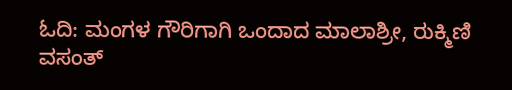ಓದಿ: ಮಂಗಳ ಗೌರಿಗಾಗಿ ಒಂದಾದ ಮಾಲಾಶ್ರೀ, ರುಕ್ಮಿಣಿ ವಸಂತ್